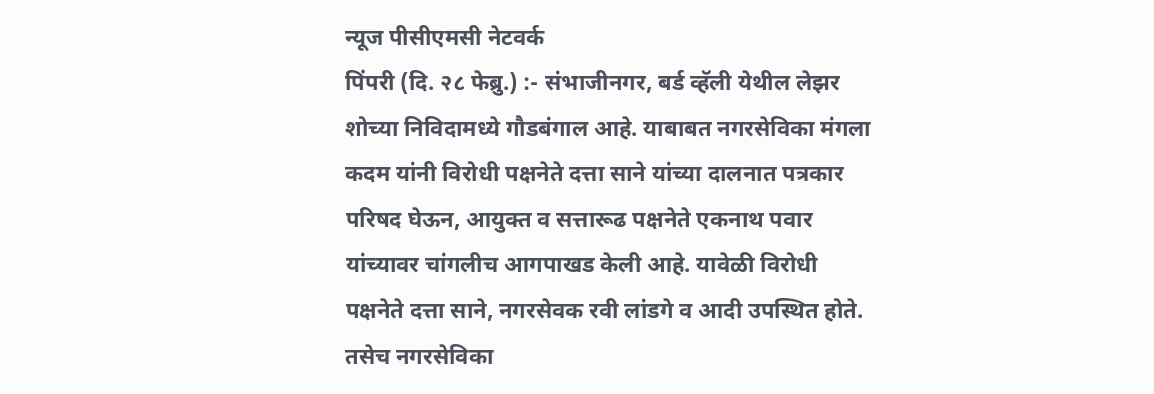न्यूज पीसीएमसी नेटवर्क
पिंपरी (दि. २८ फेब्रु.) :- संभाजीनगर, बर्ड व्हॅली येथील लेझर शोच्या निविदामध्ये गौडबंगाल आहे. याबाबत नगरसेविका मंगला कदम यांनी विरोधी पक्षनेते दत्ता साने यांच्या दालनात पत्रकार परिषद घेऊन, आयुक्त व सत्तारूढ पक्षनेते एकनाथ पवार यांच्यावर चांगलीच आगपाखड केली आहे. यावेळी विरोधी पक्षनेते दत्ता साने, नगरसेवक रवी लांडगे व आदी उपस्थित होते.
तसेच नगरसेविका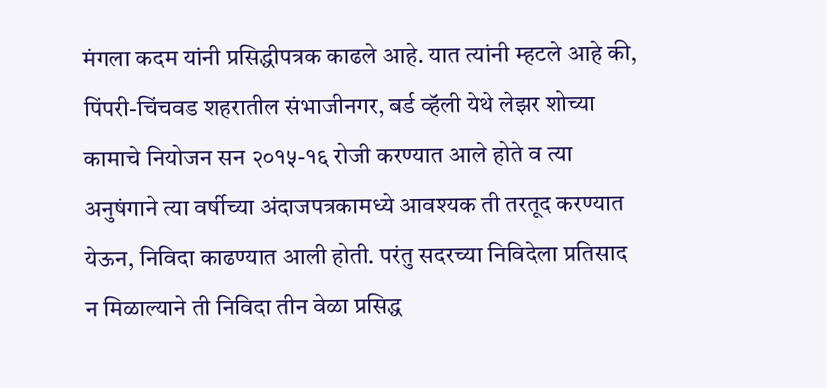मंगला कदम यांनी प्रसिद्धीपत्रक काढले आहे. यात त्यांनी म्हटले आहे की, पिंपरी-चिंचवड शहरातील संभाजीनगर, बर्ड व्हॅली येथे लेझर शोच्या कामाचे नियोजन सन २०१५-१६ रोजी करण्यात आले होते व त्या अनुषंगाने त्या वर्षीच्या अंदाजपत्रकामध्ये आवश्यक ती तरतूद करण्यात येऊन, निविदा काढण्यात आली होती. परंतु सदरच्या निविदेला प्रतिसाद न मिळाल्याने ती निविदा तीन वेळा प्रसिद्ध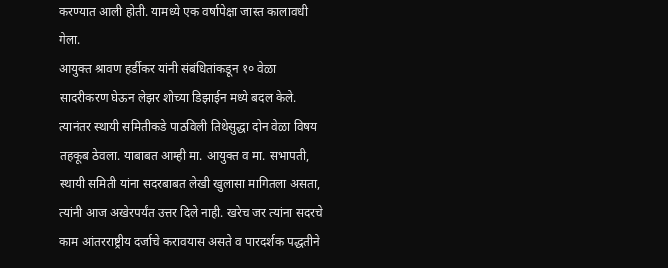करण्यात आली होती. यामध्ये एक वर्षापेक्षा जास्त कालावधी गेला.
आयुक्त श्रावण हर्डीकर यांनी संबंधितांकडून १० वेळा सादरीकरण घेऊन लेझर शोच्या डिझाईन मध्ये बदल केले. त्यानंतर स्थायी समितीकडे पाठविली तिथेसुद्धा दोन वेळा विषय तहकूब ठेवला. याबाबत आम्ही मा. आयुक्त व मा. सभापती, स्थायी समिती यांना सदरबाबत लेखी खुलासा मागितला असता, त्यांनी आज अखेरपर्यंत उत्तर दिले नाही. खरेच जर त्यांना सदरचे काम आंतरराष्ट्रीय दर्जाचे करावयास असते व पारदर्शक पद्धतीने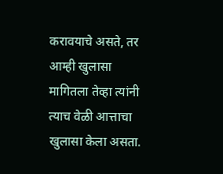करावयाचे असते, तर आम्ही खुलासा मागितला तेव्हा त्यांनी त्याच वेळी आत्ताचा खुलासा केला असता.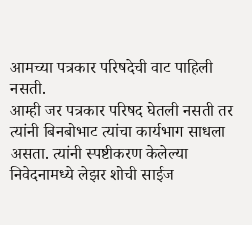आमच्या पत्रकार परिषदेची वाट पाहिली नसती.
आम्ही जर पत्रकार परिषद घेतली नसती तर त्यांनी बिनबोभाट त्यांचा कार्यभाग साधला असता. त्यांनी स्पष्टीकरण केलेल्या निवेदनामध्ये लेझर शोची साईज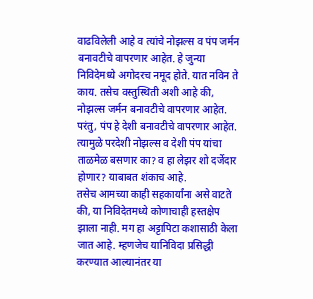वाढविलेली आहे व त्यांचे नोझल्स व पंप जर्मन बनावटीचे वापरणार आहेत. हे जुन्या निविदेमध्ये अगोदरच नमूद होते. यात नविन ते काय. तसेच वस्तुस्थिती अशी आहे की, नोझल्स जर्मन बनावटीचे वापरणार आहेत. परंतु, पंप हे देशी बनावटीचे वापरणार आहेत. त्यामुळे परदेशी नोझल्स व देशी पंप यांचा ताळमेळ बसणार का? व हा लेझर शो दर्जेदार होणार? याबाबत शंकाच आहे.
तसेच आमच्या काही सहकार्यांना असे वाटते की, या निविदेतमध्ये कोणाचाही हस्तक्षेप झाला नाही. मग हा अट्टापिटा कशासाठी केला जात आहे. म्हणजेच यानिविदा प्रसिद्धी करण्यात आल्यानंतर या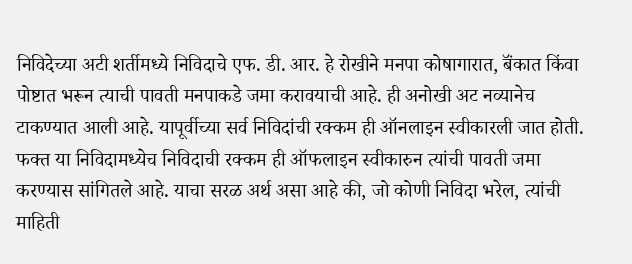निविदेच्या अटी शर्तीमध्ये निविदाचे एफ. डी. आर. हे रोखीने मनपा कोषागारात, बॅंकात किंवा पोष्टात भरून त्याची पावती मनपाकडे जमा करावयाची आहे. ही अनोखी अट नव्यानेच टाकण्यात आली आहे. यापूर्वीच्या सर्व निविदांची रक्कम ही ऑनलाइन स्वीकारली जात होती. फक्त या निविदामध्येच निविदाची रक्कम ही ऑफलाइन स्वीकारुन त्यांची पावती जमा करण्यास सांगितले आहे. याचा सरळ अर्थ असा आहे की, जो कोणी निविदा भरेल, त्यांची माहिती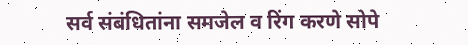सर्व संबंधितांना समजेल व रिंग करणे सोपे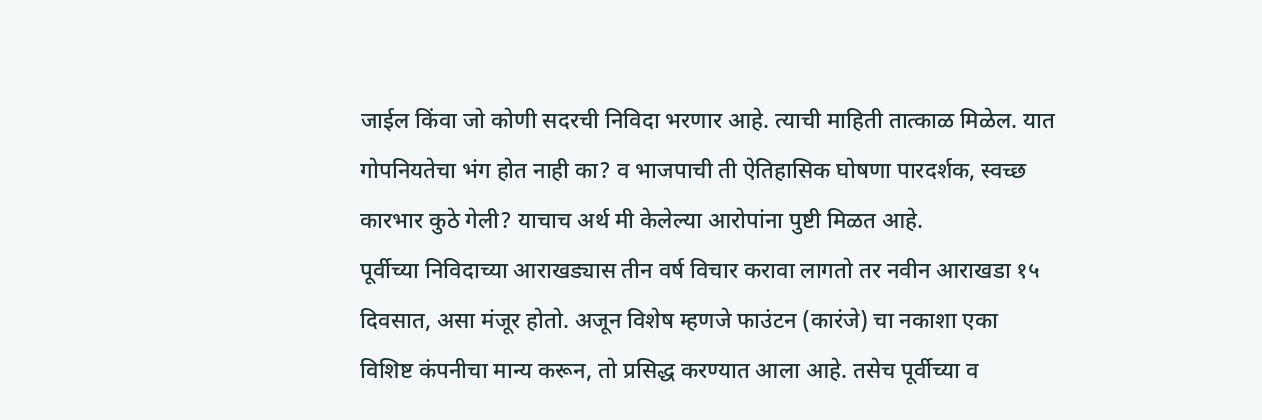जाईल किंवा जो कोणी सदरची निविदा भरणार आहे. त्याची माहिती तात्काळ मिळेल. यात गोपनियतेचा भंग होत नाही का? व भाजपाची ती ऐतिहासिक घोषणा पारदर्शक, स्वच्छ कारभार कुठे गेली? याचाच अर्थ मी केलेल्या आरोपांना पुष्टी मिळत आहे.
पूर्वीच्या निविदाच्या आराखड्यास तीन वर्ष विचार करावा लागतो तर नवीन आराखडा १५ दिवसात, असा मंजूर होतो. अजून विशेष म्हणजे फाउंटन (कारंजे) चा नकाशा एका विशिष्ट कंपनीचा मान्य करून, तो प्रसिद्ध करण्यात आला आहे. तसेच पूर्वीच्या व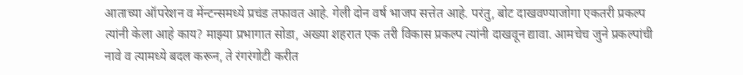आताच्या ऑपरेशन व मेंन्टन्समध्ये प्रचंड तफावत आहे. गेली दोन वर्ष भाजप सत्तेत आहे. परंतु, बोट दाखवण्याजोगा एकतरी प्रकल्प त्यांनी केला आहे काय? माझ्या प्रभागात सोडा, अख्या शहरात एक तरी विकास प्रकल्प त्यांनी दाखवून द्यावा. आमचेच जुने प्रकल्पांची नावे व त्यामध्ये बदल करून, ते रंगरंगोटी करीत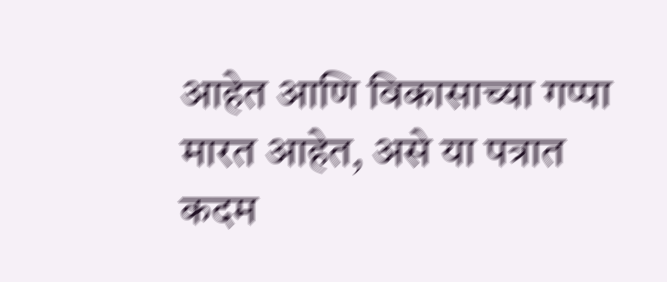आहेत आणि विकासाच्या गप्पा मारत आहेत, असे या पत्रात कदम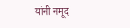यांनी नमूद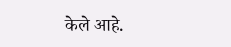केले आहे.